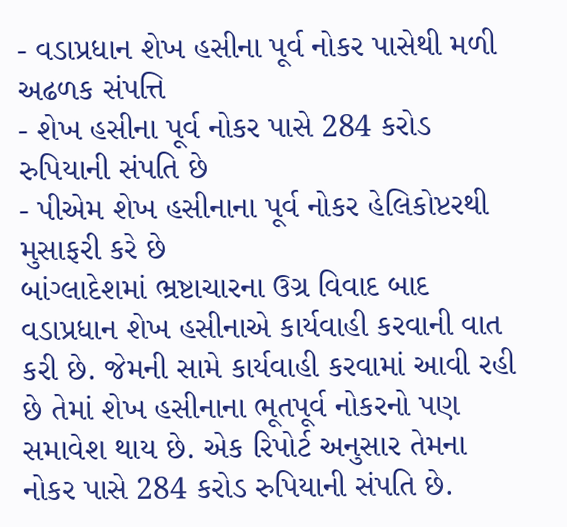- વડાપ્રધાન શેખ હસીના પૂર્વ નોકર પાસેથી મળી અઢળક સંપત્તિ
- શેખ હસીના પૂર્વ નોકર પાસે 284 કરોડ રુપિયાની સંપતિ છે
- પીએમ શેખ હસીનાના પૂર્વ નોકર હેલિકોપ્ટરથી મુસાફરી કરે છે
બાંગ્લાદેશમાં ભ્રષ્ટાચારના ઉગ્ર વિવાદ બાદ વડાપ્રધાન શેખ હસીનાએ કાર્યવાહી કરવાની વાત કરી છે. જેમની સામે કાર્યવાહી કરવામાં આવી રહી છે તેમાં શેખ હસીનાના ભૂતપૂર્વ નોકરનો પણ સમાવેશ થાય છે. એક રિપોર્ટ અનુસાર તેમના નોકર પાસે 284 કરોડ રુપિયાની સંપતિ છે.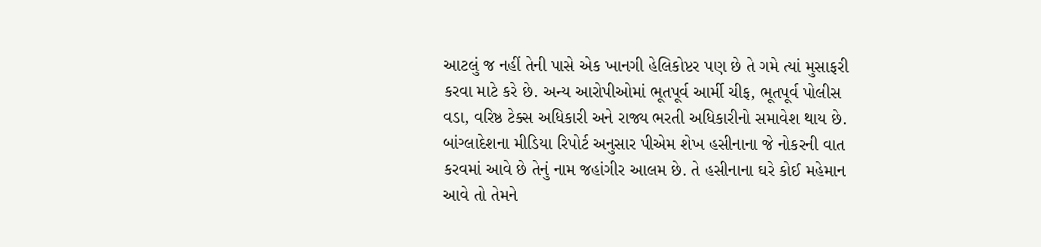આટલું જ નહીં તેની પાસે એક ખાનગી હેલિકોપ્ટર પણ છે તે ગમે ત્યાં મુસાફરી કરવા માટે કરે છે. અન્ય આરોપીઓમાં ભૂતપૂર્વ આર્મી ચીફ, ભૂતપૂર્વ પોલીસ વડા, વરિષ્ઠ ટેક્સ અધિકારી અને રાજ્ય ભરતી અધિકારીનો સમાવેશ થાય છે.
બાંગ્લાદેશના મીડિયા રિપોર્ટ અનુસાર પીએમ શેખ હસીનાના જે નોકરની વાત કરવમાં આવે છે તેનું નામ જહાંગીર આલમ છે. તે હસીનાના ઘરે કોઈ મહેમાન આવે તો તેમને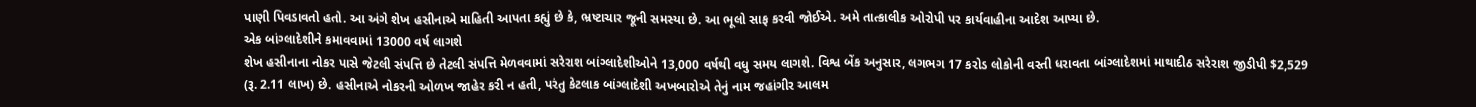પાણી પિવડાવતો હતો. આ અંગે શેખ હસીનાએ માહિતી આપતા કહ્યું છે કે, ભ્રષ્ટાચાર જૂની સમસ્યા છે. આ ભૂલો સાફ કરવી જોઈએ. અમે તાત્કાલીક ઓરોપી પર કાર્યવાહીના આદેશ આપ્યા છે.
એક બાંગ્લાદેશીને કમાવવામાં 13000 વર્ષ લાગશે
શેખ હસીનાના નોકર પાસે જેટલી સંપત્તિ છે તેટલી સંપત્તિ મેળવવામાં સરેરાશ બાંગ્લાદેશીઓને 13,000 વર્ષથી વધુ સમય લાગશે. વિશ્વ બેંક અનુસાર, લગભગ 17 કરોડ લોકોની વસ્તી ધરાવતા બાંગ્લાદેશમાં માથાદીઠ સરેરાશ જીડીપી $2,529 (રૂ. 2.11 લાખ) છે. હસીનાએ નોકરની ઓળખ જાહેર કરી ન હતી, પરંતુ કેટલાક બાંગ્લાદેશી અખબારોએ તેનું નામ જહાંગીર આલમ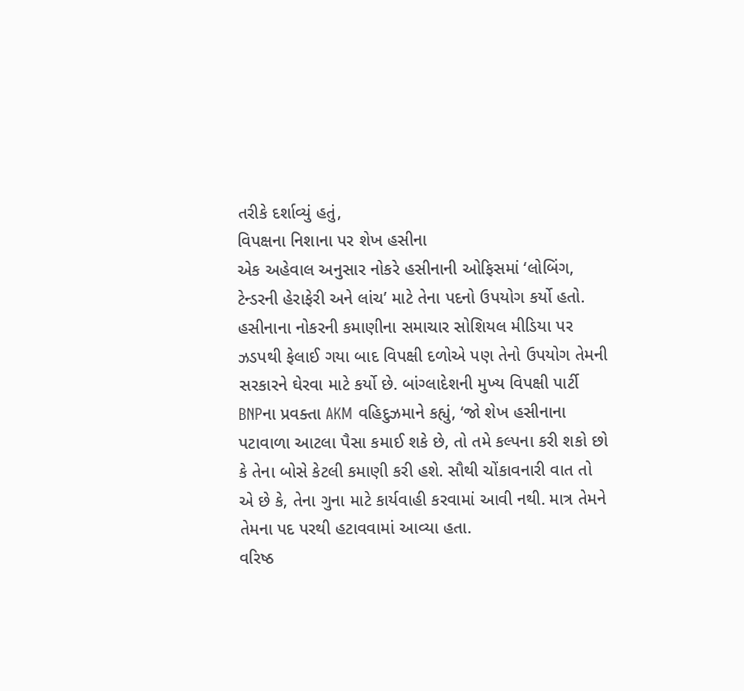તરીકે દર્શાવ્યું હતું,
વિપક્ષના નિશાના પર શેખ હસીના
એક અહેવાલ અનુસાર નોકરે હસીનાની ઓફિસમાં ‘લોબિંગ, ટેન્ડરની હેરાફેરી અને લાંચ’ માટે તેના પદનો ઉપયોગ કર્યો હતો. હસીનાના નોકરની કમાણીના સમાચાર સોશિયલ મીડિયા પર ઝડપથી ફેલાઈ ગયા બાદ વિપક્ષી દળોએ પણ તેનો ઉપયોગ તેમની સરકારને ઘેરવા માટે કર્યો છે. બાંગ્લાદેશની મુખ્ય વિપક્ષી પાર્ટી BNPના પ્રવક્તા AKM વહિદુઝમાને કહ્યું, ‘જો શેખ હસીનાના પટાવાળા આટલા પૈસા કમાઈ શકે છે, તો તમે કલ્પના કરી શકો છો કે તેના બોસે કેટલી કમાણી કરી હશે. સૌથી ચોંકાવનારી વાત તો એ છે કે, તેના ગુના માટે કાર્યવાહી કરવામાં આવી નથી. માત્ર તેમને તેમના પદ પરથી હટાવવામાં આવ્યા હતા.
વરિષ્ઠ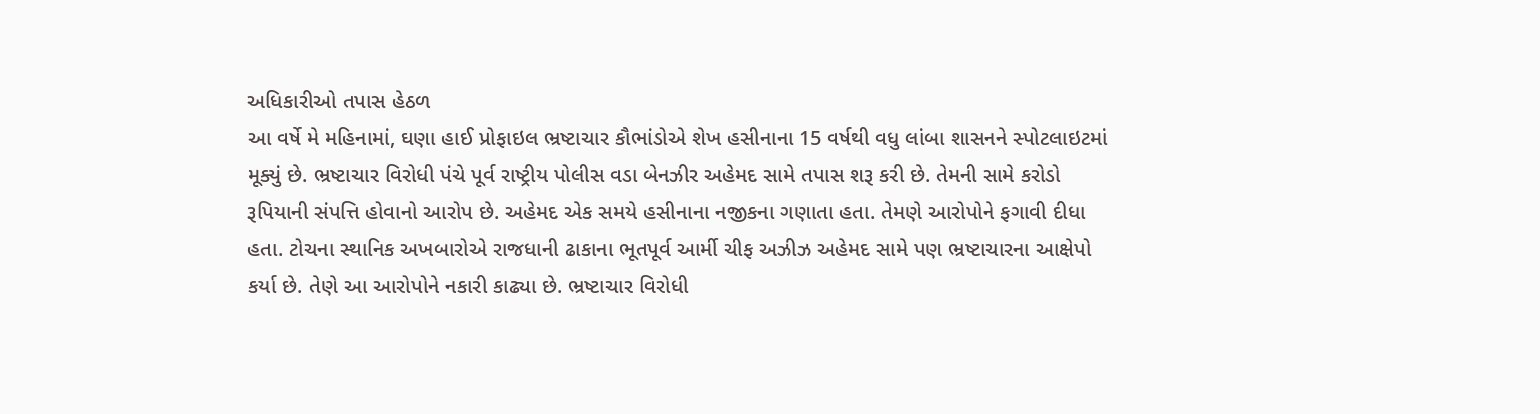અધિકારીઓ તપાસ હેઠળ
આ વર્ષે મે મહિનામાં, ઘણા હાઈ પ્રોફાઇલ ભ્રષ્ટાચાર કૌભાંડોએ શેખ હસીનાના 15 વર્ષથી વધુ લાંબા શાસનને સ્પોટલાઇટમાં મૂક્યું છે. ભ્રષ્ટાચાર વિરોધી પંચે પૂર્વ રાષ્ટ્રીય પોલીસ વડા બેનઝીર અહેમદ સામે તપાસ શરૂ કરી છે. તેમની સામે કરોડો રૂપિયાની સંપત્તિ હોવાનો આરોપ છે. અહેમદ એક સમયે હસીનાના નજીકના ગણાતા હતા. તેમણે આરોપોને ફગાવી દીધા હતા. ટોચના સ્થાનિક અખબારોએ રાજધાની ઢાકાના ભૂતપૂર્વ આર્મી ચીફ અઝીઝ અહેમદ સામે પણ ભ્રષ્ટાચારના આક્ષેપો કર્યા છે. તેણે આ આરોપોને નકારી કાઢ્યા છે. ભ્રષ્ટાચાર વિરોધી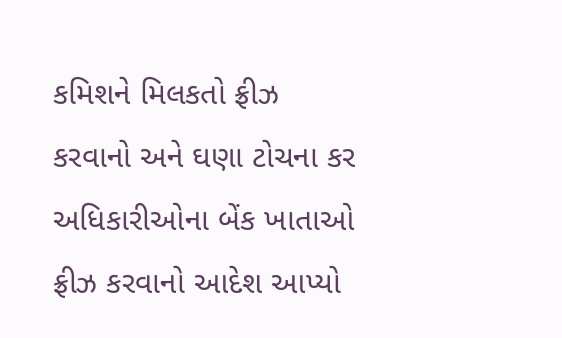કમિશને મિલકતો ફ્રીઝ કરવાનો અને ઘણા ટોચના કર અધિકારીઓના બેંક ખાતાઓ ફ્રીઝ કરવાનો આદેશ આપ્યો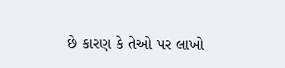છે કારણ કે તેઓ પર લાખો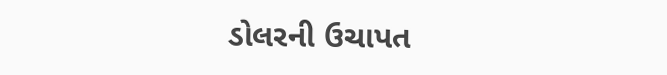ડોલરની ઉચાપત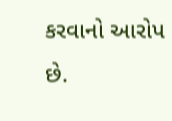કરવાનો આરોપ છે.